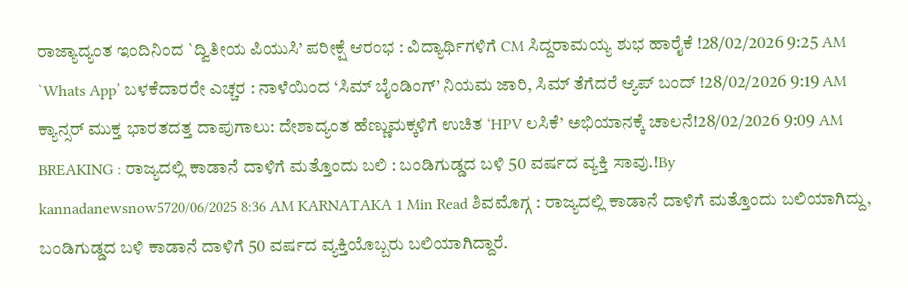ರಾಜ್ಯಾದ್ಯಂತ ಇಂದಿನಿಂದ `ದ್ವಿತೀಯ ಪಿಯುಸಿ’ ಪರೀಕ್ಷೆ ಆರಂಭ : ವಿದ್ಯಾರ್ಥಿಗಳಿಗೆ CM ಸಿದ್ದರಾಮಯ್ಯ ಶುಭ ಹಾರೈಕೆ !28/02/2026 9:25 AM
`Whats App’ ಬಳಕೆದಾರರೇ ಎಚ್ಚರ : ನಾಳೆಯಿಂದ ‘ಸಿಮ್ ಬೈಂಡಿಂಗ್’ ನಿಯಮ ಜಾರಿ, ಸಿಮ್ ತೆಗೆದರೆ ಆ್ಯಪ್ ಬಂದ್ !28/02/2026 9:19 AM
ಕ್ಯಾನ್ಸರ್ ಮುಕ್ತ ಭಾರತದತ್ತ ದಾಪುಗಾಲು: ದೇಶಾದ್ಯಂತ ಹೆಣ್ಣುಮಕ್ಕಳಿಗೆ ಉಚಿತ ‘HPV ಲಸಿಕೆ’ ಅಭಿಯಾನಕ್ಕೆ ಚಾಲನೆ!28/02/2026 9:09 AM
BREAKING : ರಾಜ್ಯದಲ್ಲಿ ಕಾಡಾನೆ ದಾಳಿಗೆ ಮತ್ತೊಂದು ಬಲಿ : ಬಂಡಿಗುಡ್ಡದ ಬಳಿ 50 ವರ್ಷದ ವ್ಯಕ್ತಿ ಸಾವು.!By kannadanewsnow5720/06/2025 8:36 AM KARNATAKA 1 Min Read ಶಿವಮೊಗ್ಗ : ರಾಜ್ಯದಲ್ಲಿ ಕಾಡಾನೆ ದಾಳಿಗೆ ಮತ್ತೊಂದು ಬಲಿಯಾಗಿದ್ದು, ಬಂಡಿಗುಡ್ಡದ ಬಳಿ ಕಾಡಾನೆ ದಾಳಿಗೆ 50 ವರ್ಷದ ವ್ಯಕ್ತಿಯೊಬ್ಬರು ಬಲಿಯಾಗಿದ್ದಾರೆ.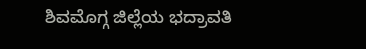ಶಿವಮೊಗ್ಗ ಜಿಲ್ಲೆಯ ಭದ್ರಾವತಿ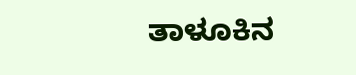ತಾಳೂಕಿನ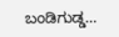ಬಂಡಿಗುಡ್ಡ…